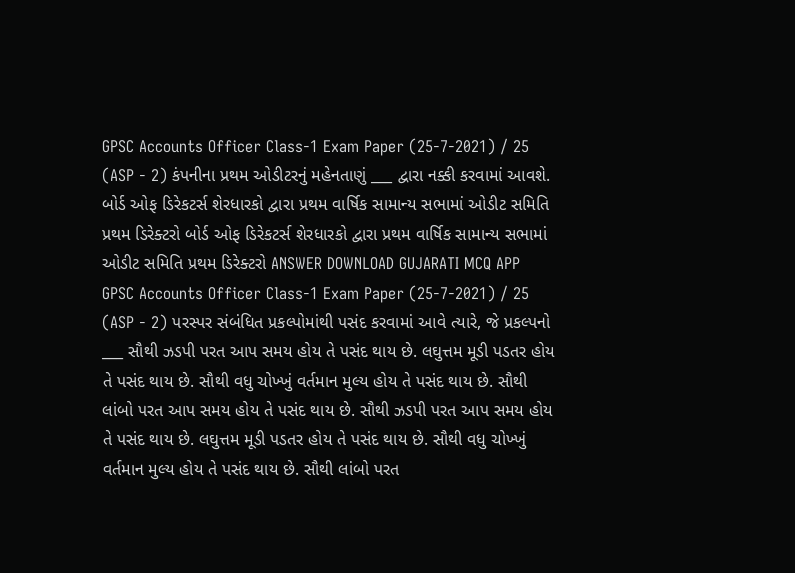GPSC Accounts Officer Class-1 Exam Paper (25-7-2021) / 25 (ASP - 2) કંપનીના પ્રથમ ઓડીટરનું મહેનતાણું ___ દ્વારા નક્કી કરવામાં આવશે. બોર્ડ ઓફ ડિરેકટર્સ શેરધારકો દ્વારા પ્રથમ વાર્ષિક સામાન્ય સભામાં ઓડીટ સમિતિ પ્રથમ ડિરેક્ટરો બોર્ડ ઓફ ડિરેકટર્સ શેરધારકો દ્વારા પ્રથમ વાર્ષિક સામાન્ય સભામાં ઓડીટ સમિતિ પ્રથમ ડિરેક્ટરો ANSWER DOWNLOAD GUJARATI MCQ APP
GPSC Accounts Officer Class-1 Exam Paper (25-7-2021) / 25 (ASP - 2) પરસ્પર સંબંધિત પ્રકલ્પોમાંથી પસંદ કરવામાં આવે ત્યારે, જે પ્રકલ્પનો ___ સૌથી ઝડપી પરત આપ સમય હોય તે પસંદ થાય છે. લઘુત્તમ મૂડી પડતર હોય તે પસંદ થાય છે. સૌથી વધુ ચોખ્ખું વર્તમાન મુલ્ય હોય તે પસંદ થાય છે. સૌથી લાંબો પરત આપ સમય હોય તે પસંદ થાય છે. સૌથી ઝડપી પરત આપ સમય હોય તે પસંદ થાય છે. લઘુત્તમ મૂડી પડતર હોય તે પસંદ થાય છે. સૌથી વધુ ચોખ્ખું વર્તમાન મુલ્ય હોય તે પસંદ થાય છે. સૌથી લાંબો પરત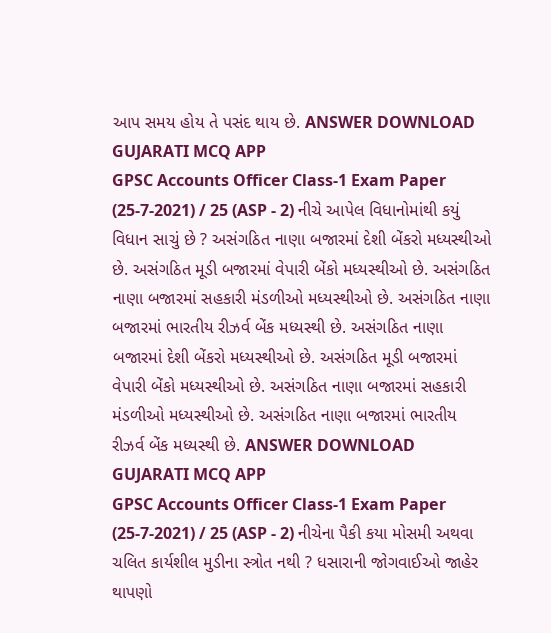આપ સમય હોય તે પસંદ થાય છે. ANSWER DOWNLOAD GUJARATI MCQ APP
GPSC Accounts Officer Class-1 Exam Paper (25-7-2021) / 25 (ASP - 2) નીચે આપેલ વિધાનોમાંથી કયું વિધાન સાચું છે ? અસંગઠિત નાણા બજારમાં દેશી બેંકરો મધ્યસ્થીઓ છે. અસંગઠિત મૂડી બજારમાં વેપારી બેંકો મધ્યસ્થીઓ છે. અસંગઠિત નાણા બજારમાં સહકારી મંડળીઓ મધ્યસ્થીઓ છે. અસંગઠિત નાણા બજારમાં ભારતીય રીઝર્વ બેંક મધ્યસ્થી છે. અસંગઠિત નાણા બજારમાં દેશી બેંકરો મધ્યસ્થીઓ છે. અસંગઠિત મૂડી બજારમાં વેપારી બેંકો મધ્યસ્થીઓ છે. અસંગઠિત નાણા બજારમાં સહકારી મંડળીઓ મધ્યસ્થીઓ છે. અસંગઠિત નાણા બજારમાં ભારતીય રીઝર્વ બેંક મધ્યસ્થી છે. ANSWER DOWNLOAD GUJARATI MCQ APP
GPSC Accounts Officer Class-1 Exam Paper (25-7-2021) / 25 (ASP - 2) નીચેના પૈકી કયા મોસમી અથવા ચલિત કાર્યશીલ મુડીના સ્ત્રોત નથી ? ધસારાની જોગવાઈઓ જાહેર થાપણો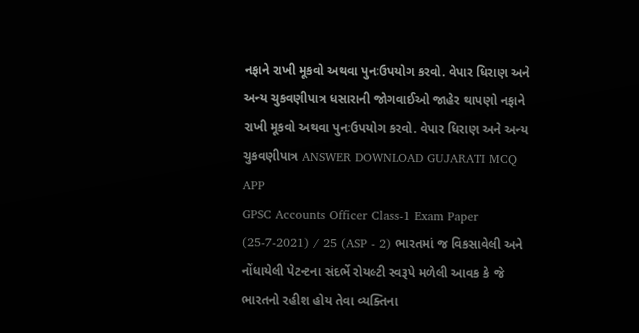નફાને રાખી મૂકવો અથવા પુનઃઉપયોગ કરવો. વેપાર ધિરાણ અને અન્ય ચુકવણીપાત્ર ધસારાની જોગવાઈઓ જાહેર થાપણો નફાને રાખી મૂકવો અથવા પુનઃઉપયોગ કરવો. વેપાર ધિરાણ અને અન્ય ચુકવણીપાત્ર ANSWER DOWNLOAD GUJARATI MCQ APP
GPSC Accounts Officer Class-1 Exam Paper (25-7-2021) / 25 (ASP - 2) ભારતમાં જ વિકસાવેલી અને નોંધાયેલી પેટન્ટના સંદર્ભે રોયલ્ટી સ્વરૂપે મળેલી આવક કે જે ભારતનો રહીશ હોય તેવા વ્યક્તિના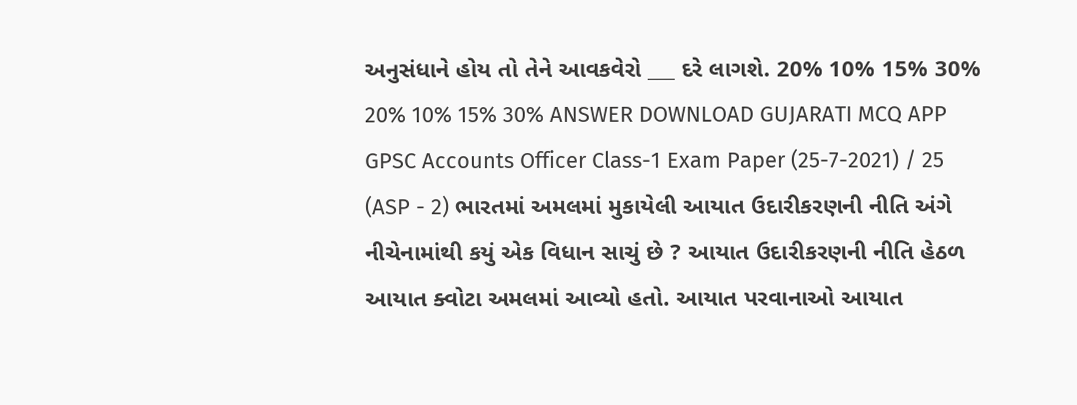અનુસંધાને હોય તો તેને આવકવેરો ___ દરે લાગશે. 20% 10% 15% 30% 20% 10% 15% 30% ANSWER DOWNLOAD GUJARATI MCQ APP
GPSC Accounts Officer Class-1 Exam Paper (25-7-2021) / 25 (ASP - 2) ભારતમાં અમલમાં મુકાયેલી આયાત ઉદારીકરણની નીતિ અંગે નીચેનામાંથી કયું એક વિધાન સાચું છે ? આયાત ઉદારીકરણની નીતિ હેઠળ આયાત ક્વોટા અમલમાં આવ્યો હતો. આયાત પરવાનાઓ આયાત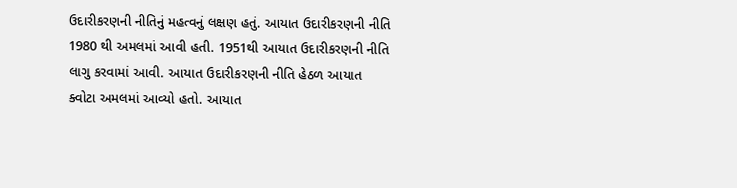ઉદારીકરણની નીતિનું મહત્વનું લક્ષણ હતું. આયાત ઉદારીકરણની નીતિ 1980 થી અમલમાં આવી હતી. 1951થી આયાત ઉદારીકરણની નીતિ લાગુ કરવામાં આવી. આયાત ઉદારીકરણની નીતિ હેઠળ આયાત ક્વોટા અમલમાં આવ્યો હતો. આયાત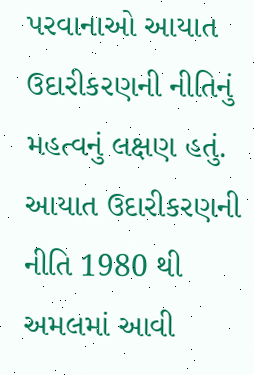પરવાનાઓ આયાત ઉદારીકરણની નીતિનું મહત્વનું લક્ષણ હતું. આયાત ઉદારીકરણની નીતિ 1980 થી અમલમાં આવી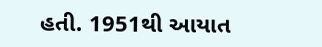હતી. 1951થી આયાત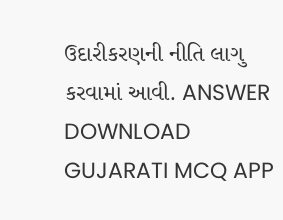ઉદારીકરણની નીતિ લાગુ કરવામાં આવી. ANSWER DOWNLOAD GUJARATI MCQ APP